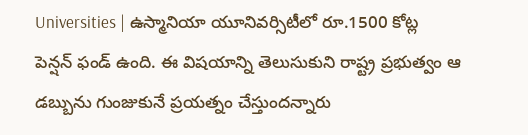Universities | ఉస్మానియా యూనివర్సిటీలో రూ.1500 కోట్ల పెన్షన్ ఫండ్ ఉంది. ఈ విషయాన్ని తెలుసుకుని రాష్ట్ర ప్రభుత్వం ఆ డబ్బును గుంజుకునే ప్రయత్నం చేస్తుందన్నారు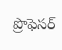ప్రొఫెసర్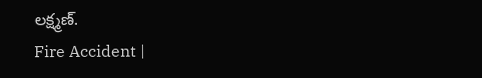లక్ష్మణ్.
Fire Accident |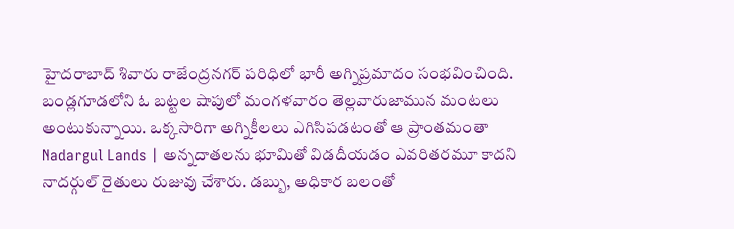హైదరాబాద్ శివారు రాజేంద్రనగర్ పరిధిలో భారీ అగ్నిప్రమాదం సంభవించింది. బండ్లగూడలోని ఓ బట్టల షాపులో మంగళవారం తెల్లవారుజామున మంటలు అంటుకున్నాయి. ఒక్కసారిగా అగ్నికీలలు ఎగిసిపడటంతో ఆ ప్రాంతమంతా
Nadargul Lands | అన్నదాతలను భూమితో విడదీయడం ఎవరితరమూ కాదని నాదర్గుల్ రైతులు రుజువు చేశారు. డబ్బు, అధికార బలంతో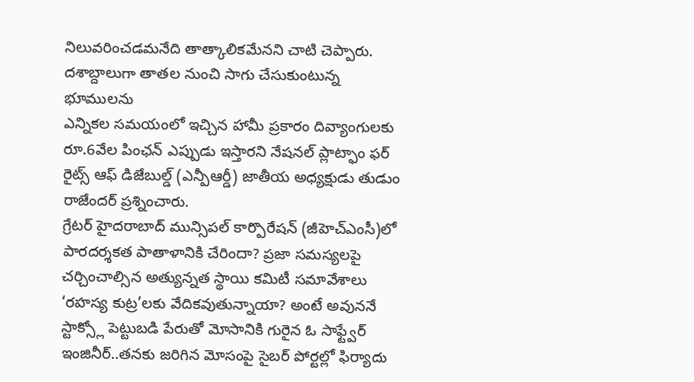నిలువరించడమనేది తాత్కాలికమేనని చాటి చెప్పారు. దశాబ్దాలుగా తాతల నుంచి సాగు చేసుకుంటున్న భూములను
ఎన్నికల సమయంలో ఇచ్చిన హామీ ప్రకారం దివ్యాంగులకు రూ.6వేల పింఛన్ ఎప్పుడు ఇస్తారని నేషనల్ ప్లాట్ఫాం ఫర్ రైట్స్ ఆఫ్ డిజేబుల్డ్ (ఎన్పీఆర్డీ) జాతీయ అధ్యక్షుడు తుడుం రాజేందర్ ప్రశ్నించారు.
గ్రేటర్ హైదరాబాద్ మున్సిపల్ కార్పొరేషన్ (జీహెచ్ఎంసీ)లో పారదర్శకత పాతాళానికి చేరిందా? ప్రజా సమస్యలపై చర్చించాల్సిన అత్యున్నత స్థాయి కమిటీ సమావేశాలు ‘రహస్య కుట్ర’లకు వేదికవుతున్నాయా? అంటే అవుననే
స్టాక్స్లో పెట్టుబడి పేరుతో మోసానికి గురైన ఓ సాఫ్ట్వేర్ ఇంజినీర్..తనకు జరిగిన మోసంపై సైబర్ పోర్టల్లో ఫిర్యాదు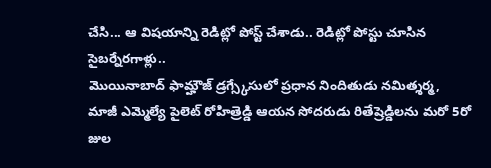చేసి... ఆ విషయాన్ని రెడిట్లో పోస్ట్ చేశాడు.. రెడిట్లో పోస్టు చూసిన సైబర్నేరగాళ్లు..
మొయినాబాద్ ఫామ్హౌజ్ డ్రగ్స్కేసులో ప్రధాన నిందితుడు నమిత్శర్మ, మాజీ ఎమ్మెల్యే పైలెట్ రోహిత్రెడ్డి ఆయన సోదరుడు రితేష్రెడ్డిలను మరో 5రో జుల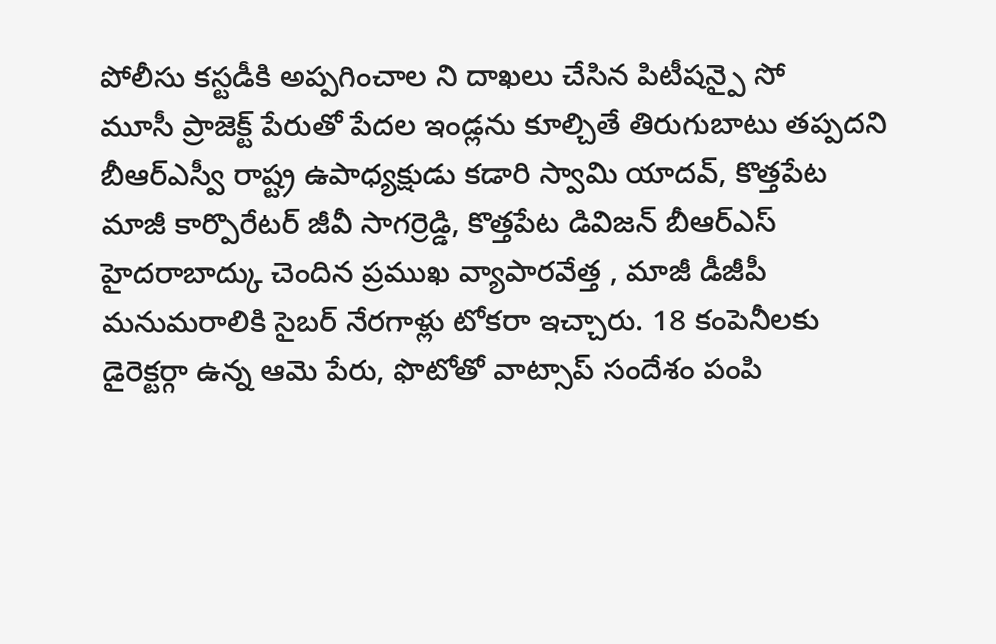పోలీసు కస్టడీకి అప్పగించాల ని దాఖలు చేసిన పిటీషన్పై సో
మూసీ ప్రాజెక్ట్ పేరుతో పేదల ఇండ్లను కూల్చితే తిరుగుబాటు తప్పదని బీఆర్ఎస్వీ రాష్ట్ర ఉపాధ్యక్షుడు కడారి స్వామి యాదవ్, కొత్తపేట మాజీ కార్పొరేటర్ జీవీ సాగర్రెడ్డి, కొత్తపేట డివిజన్ బీఆర్ఎస్
హైదరాబాద్కు చెందిన ప్రముఖ వ్యాపారవేత్త , మాజీ డీజీపీ మనుమరాలికి సైబర్ నేరగాళ్లు టోకరా ఇచ్చారు. 18 కంపెనీలకు డైరెక్టర్గా ఉన్న ఆమె పేరు, ఫొటోతో వాట్సాప్ సందేశం పంపి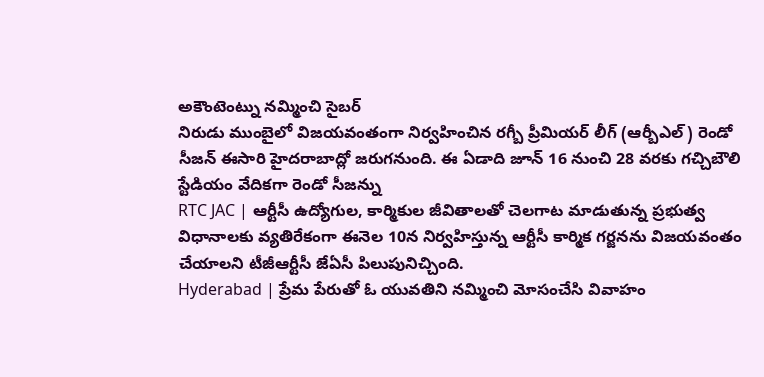అకౌంటెంట్ను నమ్మించి సైబర్
నిరుడు ముంబైలో విజయవంతంగా నిర్వహించిన రగ్బీ ప్రీమియర్ లీగ్ (ఆర్బీఎల్) రెండో సీజన్ ఈసారి హైదరాబాద్లో జరుగనుంది. ఈ ఏడాది జూన్ 16 నుంచి 28 వరకు గచ్చిబౌలి స్టేడియం వేదికగా రెండో సీజన్ను
RTC JAC | ఆర్టీసీ ఉద్యోగుల, కార్మికుల జీవితాలతో చెలగాట మాడుతున్న ప్రభుత్వ విధానాలకు వ్యతిరేకంగా ఈనెల 10న నిర్వహిస్తున్న ఆర్టీసీ కార్మిక గర్జనను విజయవంతం చేయాలని టీజీఆర్టీసీ జేఏసీ పిలుపునిచ్చింది.
Hyderabad | ప్రేమ పేరుతో ఓ యువతిని నమ్మించి మోసంచేసి వివాహం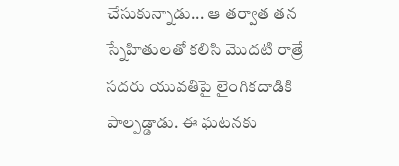చేసుకున్నాడు... ఆ తర్వాత తన స్నేహితులతో కలిసి మొదటి రాత్రే సదరు యువతిపై లైంగికదాడికి పాల్పడ్డాడు. ఈ ఘటనకు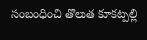సంబంధించి తొలుత కూకట్పల్లి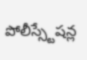పోలీస్స్టేషన్ల